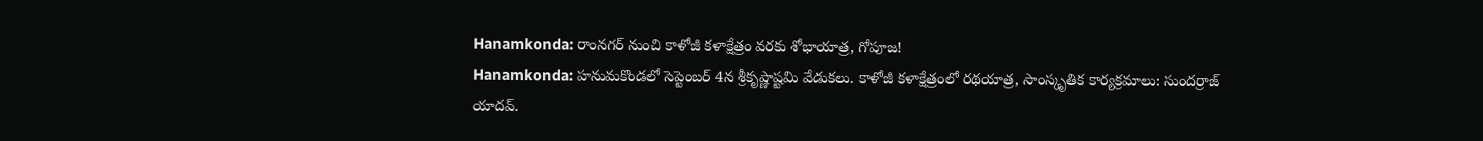Hanamkonda: రాంనగర్ నుంచి కాళోజీ కళాక్షేత్రం వరకు శోభాయాత్ర, గోపూజ!
Hanamkonda: హనుమకొండలో సెప్టెంబర్ 4న శ్రీకృష్ణాష్టమి వేడుకలు. కాళోజీ కళాక్షేత్రంలో రథయాత్ర, సాంస్కృతిక కార్యక్రమాలు: సుందర్రాజ్ యాదవ్.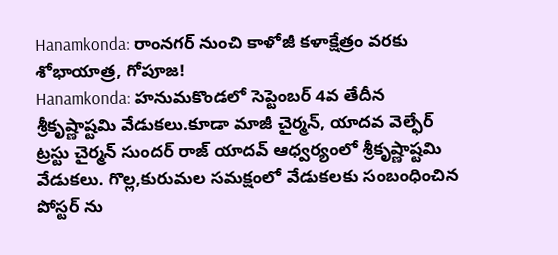Hanamkonda: రాంనగర్ నుంచి కాళోజీ కళాక్షేత్రం వరకు శోభాయాత్ర, గోపూజ!
Hanamkonda: హనుమకొండలో సెప్టెంబర్ 4వ తేదీన శ్రీకృష్ణాష్టమి వేడుకలు.కూడా మాజీ చైర్మన్, యాదవ వెల్ఫేర్ ట్రస్టు చైర్మన్ సుందర్ రాజ్ యాదవ్ ఆధ్వర్యంలో శ్రీకృష్ణాష్టమి వేడుకలు. గొల్ల,కురుమల సమక్షంలో వేడుకలకు సంబంధించిన పోస్టర్ ను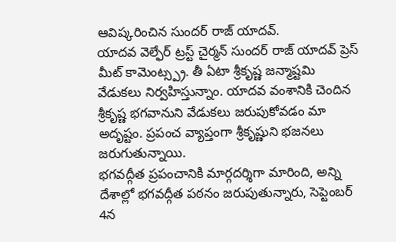ఆవిష్కరించిన సుందర్ రాజ్ యాదవ్.
యాదవ వెల్ఫేర్ ట్రస్ట్ చైర్మన్ సుందర్ రాజ్ యాదవ్ ప్రెస్ మీట్ కామెంట్స్ప్ర. తీ ఏటా శ్రీకృష్ణ జన్మాష్టమి వేడుకలు నిర్వహిస్తున్నాం. యాదవ వంశానికి చెందిన శ్రీకృష్ణ భగవానుని వేడుకలు జరుపుకోవడం మా అదృష్టం. ప్రపంచ వ్యాప్తంగా శ్రీకృష్ణుని భజనలు జరుగుతున్నాయి.
భగవద్గీత ప్రపంచానికి మార్గదర్శిగా మారింది, అన్ని దేశాల్లో భగవద్గీత పఠనం జరుపుతున్నారు, సెప్టెంబర్ 4న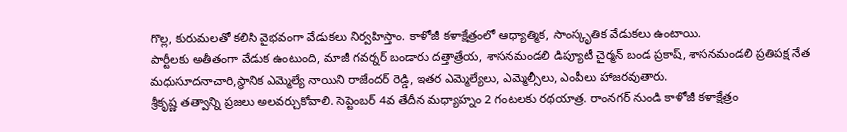గొల్ల, కురుమలతో కలిసి వైభవంగా వేడుకలు నిర్వహిస్తాం. కాళోజీ కళాక్షేత్రంలో ఆధ్యాత్మిక, సాంస్కృతిక వేడుకలు ఉంటాయి.
పార్టీలకు అతీతంగా వేడుక ఉంటుంది, మాజీ గవర్నర్ బండారు దత్తాత్రేయ, శాసనమండలి డిప్యూటీ చైర్మన్ బండ ప్రకాష్, శాసనమండలి ప్రతిపక్ష నేత మధుసూదనాచారి,స్థానిక ఎమ్మెల్యే నాయిని రాజేందర్ రెడ్డి, ఇతర ఎమ్మెల్యేలు, ఎమ్మెల్సీలు, ఎంపీలు హాజరవుతారు.
శ్రీకృష్ణ తత్వాన్ని ప్రజలు అలవర్చుకోవాలి. సెప్టెంబర్ 4వ తేదీన మధ్యాహ్నం 2 గంటలకు రథయాత్ర. రాంనగర్ నుండి కాళోజీ కళాక్షేత్రం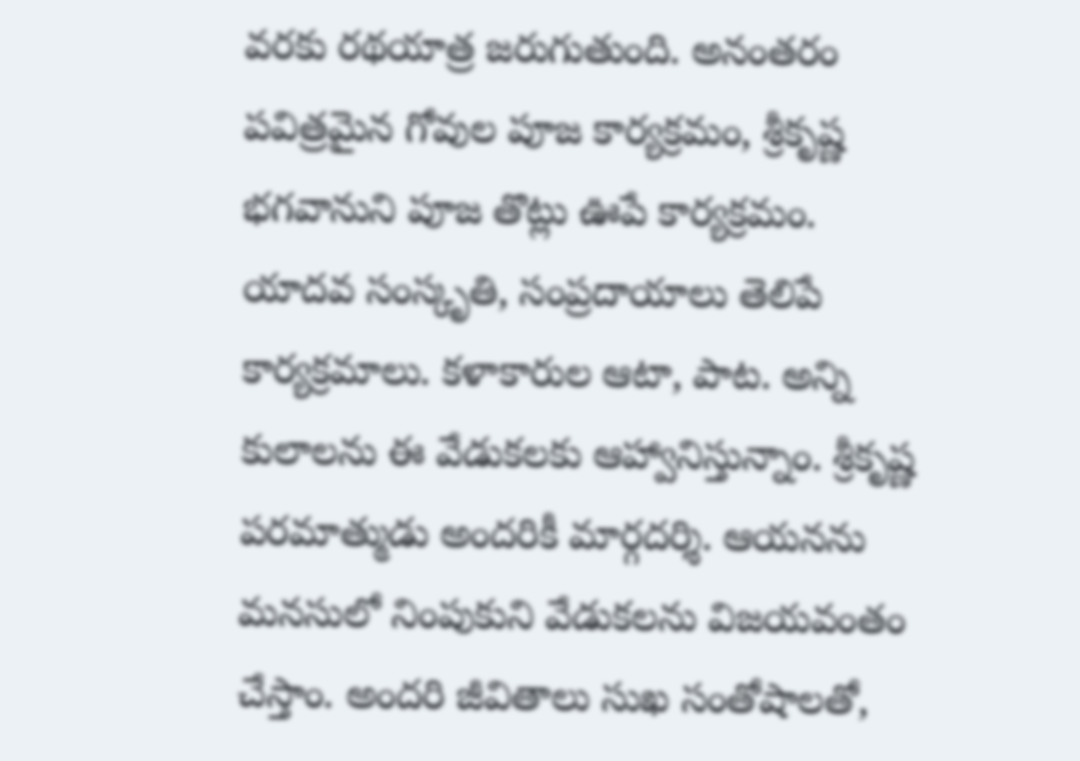వరకు రథయాత్ర జరుగుతుంది. అనంతరం పవిత్రమైన గోవుల పూజ కార్యక్రమం, శ్రీకృష్ణ భగవానుని పూజ తొట్లు ఊపే కార్యక్రమం.
యాదవ సంస్కృతి, సంప్రదాయాలు తెలిపే కార్యక్రమాలు. కళాకారుల ఆటా, పాట. అన్ని కులాలను ఈ వేడుకలకు ఆహ్వానిస్తున్నాం. శ్రీకృష్ణ పరమాత్ముడు అందరికీ మార్గదర్శి. ఆయనను మనసులో నింపుకుని వేడుకలను విజయవంతం చేస్తాం. అందరి జీవితాలు సుఖ సంతోషాలతో,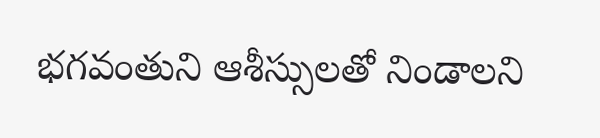భగవంతుని ఆశీస్సులతో నిండాలని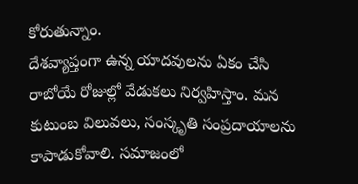కోరుతున్నాం.
దేశవ్యాప్తంగా ఉన్న యాదవులను ఏకం చేసి రాబోయే రోజుల్లో వేడుకలు నిర్వహిస్తాం. మన కుటుంబ విలువలు, సంస్కృతి సంప్రదాయాలను కాపాడుకోవాలి. సమాజంలో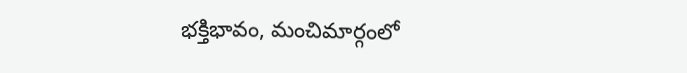భక్తిభావం, మంచిమార్గంలో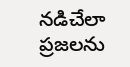నడిచేలా ప్రజలను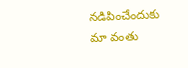నడిపించేందుకు మా వంతు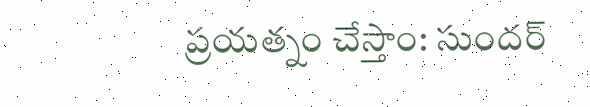ప్రయత్నం చేస్తాం: సుందర్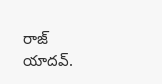రాజ్ యాదవ్.